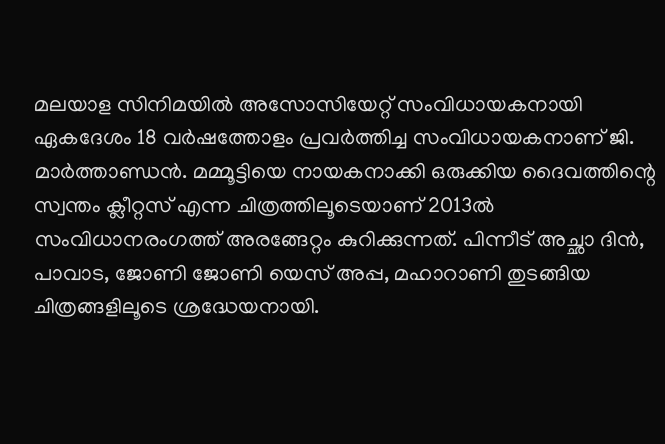മലയാള സിനിമയിൽ അസോസിയേറ്റ് സംവിധായകനായി ഏകദേശം 18 വർഷത്തോളം പ്രവർത്തിച്ച സംവിധായകനാണ് ജി. മാർത്താണ്ഡൻ. മമ്മൂട്ടിയെ നായകനാക്കി ഒരുക്കിയ ദൈവത്തിന്റെ സ്വന്തം ക്ലീറ്റസ് എന്ന ചിത്രത്തിലൂടെയാണ് 2013ൽ സംവിധാനരംഗത്ത് അരങ്ങേറ്റം കുറിക്കുന്നത്. പിന്നീട് അച്ഛാ ദിൻ, പാവാട, ജോണി ജോണി യെസ് അപ്പ, മഹാറാണി തുടങ്ങിയ ചിത്രങ്ങളിലൂടെ ശ്രദ്ധേയനായി.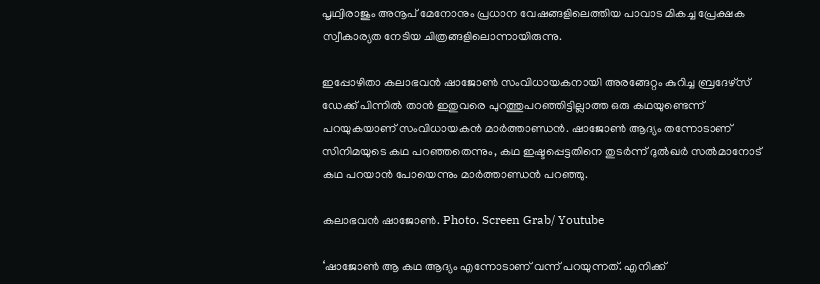പൃഥ്വിരാജും അനൂപ് മേനോനും പ്രധാന വേഷങ്ങളിലെത്തിയ പാവാട മികച്ച പ്രേക്ഷക സ്വീകാര്യത നേടിയ ചിത്രങ്ങളിലൊന്നായിരുന്നു.

ഇപ്പോഴിതാ കലാഭവൻ ഷാജോൺ സംവിധായകനായി അരങ്ങേറ്റം കുറിച്ച ബ്രദേഴ്സ് ഡേക്ക് പിന്നിൽ താൻ ഇതുവരെ പുറത്തുപറഞ്ഞിട്ടില്ലാത്ത ഒരു കഥയുണ്ടെന്ന് പറയുകയാണ് സംവിധായകൻ മാർത്താണ്ഡൻ. ഷാജോൺ ആദ്യം തന്നോടാണ് സിനിമയുടെ കഥ പറഞ്ഞതെന്നും, കഥ ഇഷ്ടപ്പെട്ടതിനെ തുടർന്ന് ദുൽഖർ സൽമാനോട് കഥ പറയാൻ പോയെന്നും മാർത്താണ്ഡൻ പറഞ്ഞു.

കലാഭവൻ ഷാജോൺ. Photo. Screen Grab/ Youtube

‘ഷാജോൺ ആ കഥ ആദ്യം എന്നോടാണ് വന്ന് പറയുന്നത്. എനിക്ക്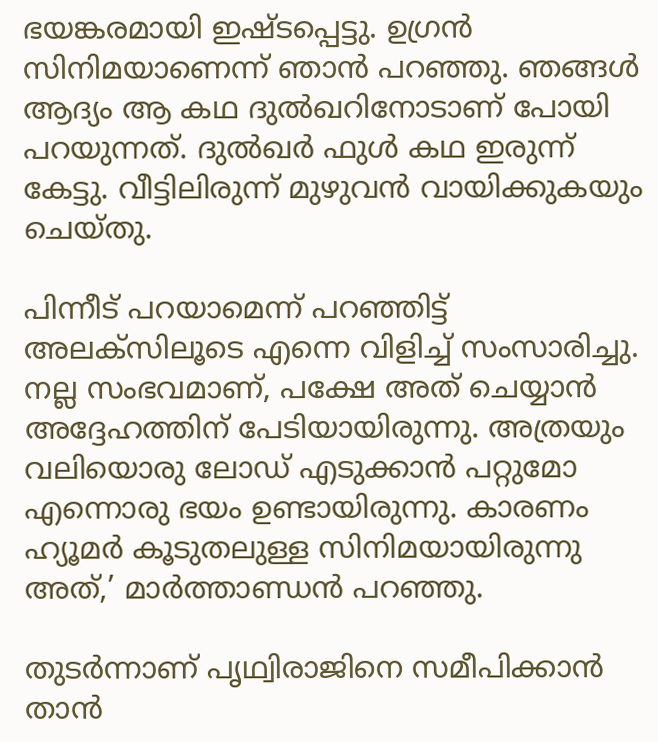ഭയങ്കരമായി ഇഷ്ടപ്പെട്ടു. ഉഗ്രൻ സിനിമയാണെന്ന് ഞാൻ പറഞ്ഞു. ഞങ്ങൾ ആദ്യം ആ കഥ ദുൽഖറിനോടാണ് പോയി പറയുന്നത്. ദുൽഖർ ഫുൾ കഥ ഇരുന്ന് കേട്ടു. വീട്ടിലിരുന്ന് മുഴുവൻ വായിക്കുകയും ചെയ്തു.

പിന്നീട് പറയാമെന്ന് പറഞ്ഞിട്ട് അലക്സിലൂടെ എന്നെ വിളിച്ച് സംസാരിച്ചു. നല്ല സംഭവമാണ്, പക്ഷേ അത് ചെയ്യാൻ അദ്ദേഹത്തിന് പേടിയായിരുന്നു. അത്രയും വലിയൊരു ലോഡ് എടുക്കാൻ പറ്റുമോ എന്നൊരു ഭയം ഉണ്ടായിരുന്നു. കാരണം ഹ്യൂമർ കൂടുതലുള്ള സിനിമയായിരുന്നു അത്,’ മാർത്താണ്ഡൻ പറഞ്ഞു.

തുടർന്നാണ് പൃഥ്വിരാജിനെ സമീപിക്കാൻ താൻ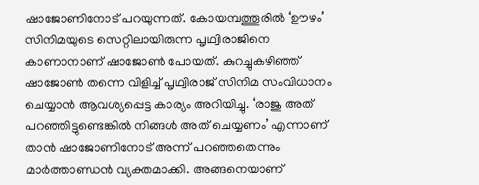ഷാജോണിനോട് പറയുന്നത്. കോയമ്പത്തൂരിൽ ‘ഊഴം’ സിനിമയുടെ സെറ്റിലായിരുന്ന പൃഥ്വിരാജിനെ കാണാനാണ് ഷാജോൺ പോയത്. കുറച്ചുകഴിഞ്ഞ് ഷാജോൺ തന്നെ വിളിച്ച് പൃഥ്വിരാജ് സിനിമ സംവിധാനം ചെയ്യാൻ ആവശ്യപ്പെട്ട കാര്യം അറിയിച്ചു. ‘രാജു അത് പറഞ്ഞിട്ടുണ്ടെങ്കിൽ നിങ്ങൾ അത് ചെയ്യണം’ എന്നാണ് താൻ ഷാജോണിനോട് അന്ന് പറഞ്ഞതെന്നും മാർത്താണ്ഡൻ വ്യക്തമാക്കി. അങ്ങനെയാണ്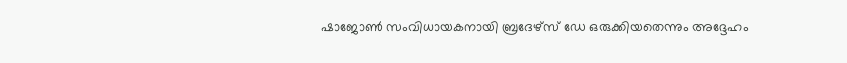ഷാജോൺ സംവിധായകനായി ബ്രദേഴ്സ് ഡേ ഒരുക്കിയതെന്നും അദ്ദേഹം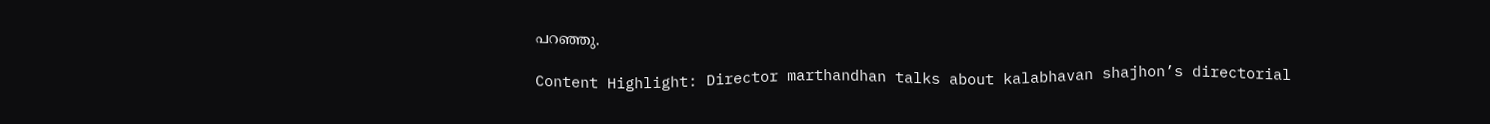പറഞ്ഞു.

Content Highlight: Director marthandhan talks about kalabhavan shajhon’s directorial